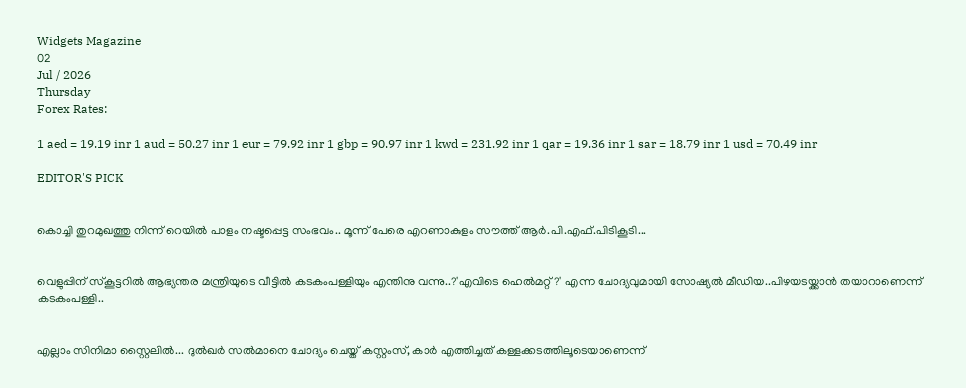Widgets Magazine
02
Jul / 2026
Thursday
Forex Rates:

1 aed = 19.19 inr 1 aud = 50.27 inr 1 eur = 79.92 inr 1 gbp = 90.97 inr 1 kwd = 231.92 inr 1 qar = 19.36 inr 1 sar = 18.79 inr 1 usd = 70.49 inr

EDITOR'S PICK


കൊച്ചി തുറമുഖത്തു നിന്ന് റെയിൽ പാളം നഷ്ടപ്പെട്ട സംഭവം.. മൂന്ന് പേരെ എറണാകുളം സൗത്ത് ആർ.പി.എഫ്.പിടികൂടി...


വെളുപ്പിന് സ്കൂട്ടറിൽ ആഭ്യന്തര മന്ത്രിയുടെ വീട്ടിൽ കടകംപള്ളിയും എന്തിനു വന്നു..?'എവിടെ ഹെൽമറ്റ്?' എന്ന ചോദ്യവുമായി സോഷ്യൽ മീഡിയ..പിഴയടയ്ക്കാൻ തയാറാണെന്ന് കടകംപള്ളി..


എല്ലാം സിനിമാ സ്റ്റൈലിൽ... ദുൽഖർ സൽമാനെ ചോദ്യം ചെയ്ത് കസ്റ്റംസ്, കാർ എത്തിച്ചത് കള്ളക്കടത്തിലൂടെയാണെന്ന്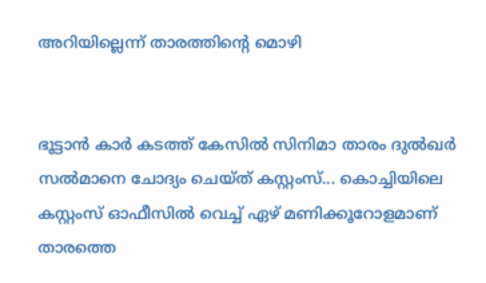അറിയില്ലെന്ന് താരത്തിന്റെ മൊഴി


ഭൂട്ടാന്‍ കാര്‍ കടത്ത് കേസില്‍ സിനിമാ താരം ദുല്‍ഖര്‍ സല്‍മാനെ ചോദ്യം ചെയ്ത് കസ്റ്റംസ്... കൊച്ചിയിലെ കസ്റ്റംസ് ഓഫീസില്‍ വെച്ച് ഏഴ് മണിക്കൂറോളമാണ് താരത്തെ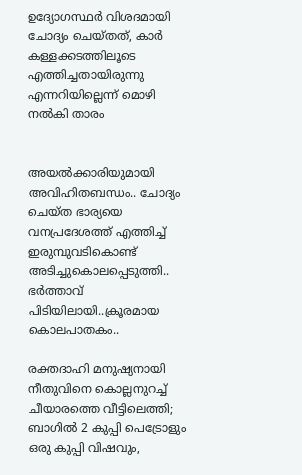ഉദ്യോഗസ്ഥര്‍ വിശദമായി ചോദ്യം ചെയ്തത്, കാർ കള്ളക്കടത്തിലൂടെ എത്തിച്ചതായിരുന്നു എന്നറിയില്ലെന്ന് മൊഴി നൽകി താരം


അയൽക്കാരിയുമായി അവിഹിതബന്ധം.. ചോദ്യം ചെയ്ത ഭാര്യയെ വനപ്രദേശത്ത് എത്തിച്ച് ഇരുമ്പുവടികൊണ്ട് അടിച്ചുകൊലപ്പെടുത്തി.. ഭർത്താവ് പിടിയിലായി..ക്രൂരമായ കൊലപാതകം..

രക്തദാഹി മനുഷ്യനായി നീതുവിനെ കൊല്ലനുറച്ച് ചീയാരത്തെ വീട്ടിലെത്തി; ബാഗിൽ 2 കുപ്പി പെട്രോളും ഒരു കുപ്പി വിഷവും,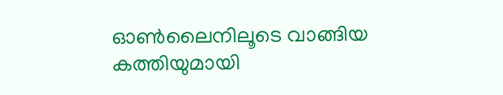ഓൺലൈനിലൂടെ വാങ്ങിയ കത്തിയുമായി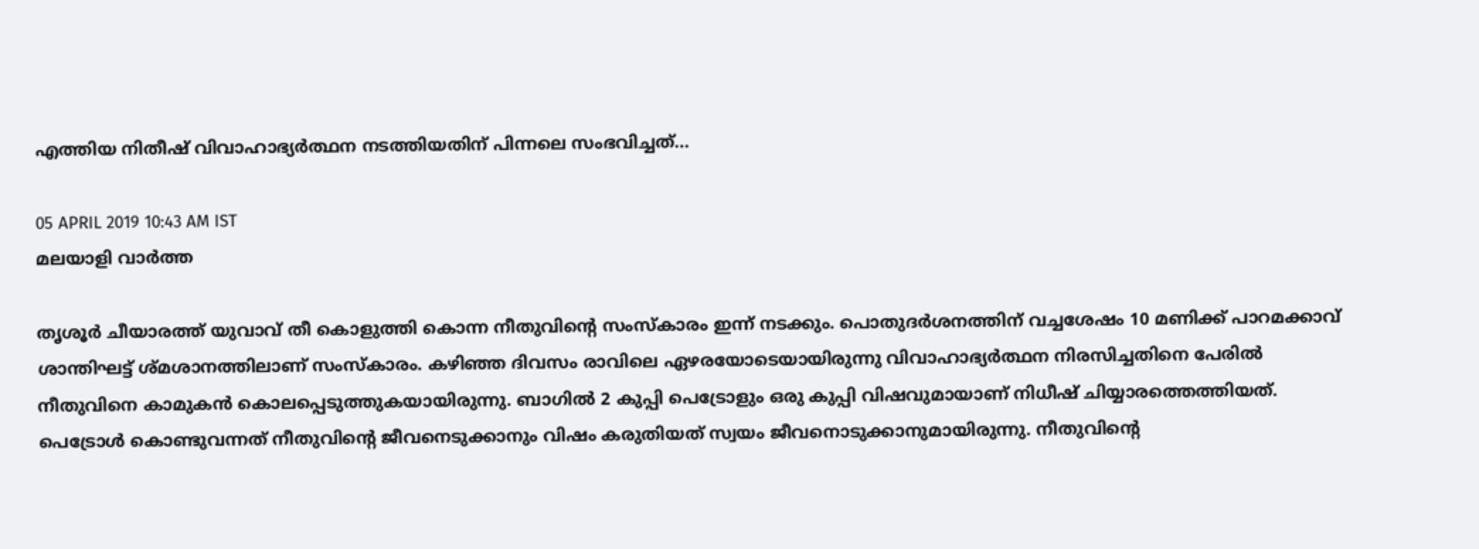എത്തിയ നിതീഷ് വിവാഹാഭ്യർത്ഥന നടത്തിയതിന് പിന്നലെ സംഭവിച്ചത്...

05 APRIL 2019 10:43 AM IST
മലയാളി വാര്‍ത്ത

തൃശൂർ ചീയാരത്ത് യുവാവ് തീ കൊളുത്തി കൊന്ന നീതുവിന്റെ സംസ്കാരം ഇന്ന് നടക്കും. പൊതുദർശനത്തിന് വച്ചശേഷം 10 മണിക്ക് പാറമക്കാവ് ശാന്തിഘട്ട് ശ്മശാനത്തിലാണ് സംസ്കാരം. കഴിഞ്ഞ ദിവസം രാവിലെ ഏഴരയോടെയായിരുന്നു വിവാഹാഭ്യർത്ഥന നിരസിച്ചതിനെ പേരിൽ നീതുവിനെ കാമുകൻ കൊലപ്പെടുത്തുകയായിരുന്നു. ബാഗിൽ 2 കുപ്പി പെട്രോളും ഒരു കുപ്പി വിഷവുമായാണ് നിധീഷ് ചിയ്യാരത്തെത്തിയത്. പെട്രോൾ കൊണ്ടുവന്നത് നീതുവിന്റെ ജീവനെടുക്കാനും വിഷം കരുതിയത് സ്വയം ജീവനൊടുക്കാനുമായിരുന്നു. നീതുവിന്റെ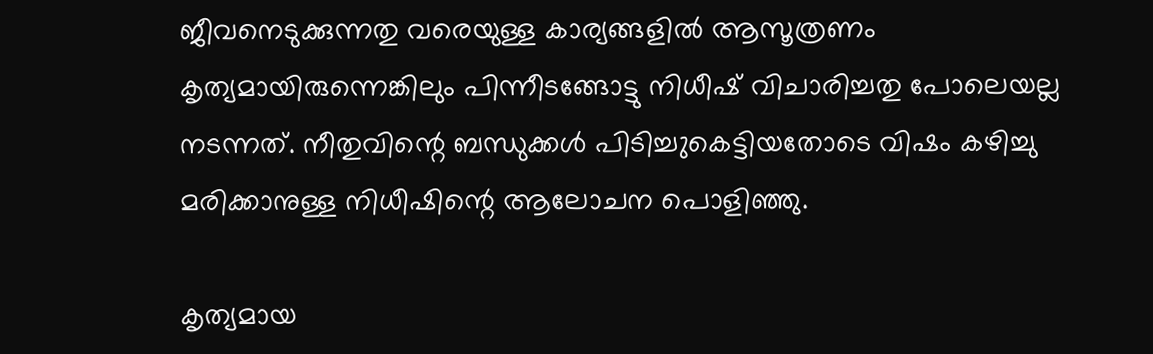ജീവനെടുക്കുന്നതു വരെയുള്ള കാര്യങ്ങളിൽ ആസൂത്രണം കൃത്യമായിരുന്നെങ്കിലും പിന്നീടങ്ങോട്ടു നിധീഷ് വിചാരിച്ചതു പോലെയല്ല നടന്നത്. നീതുവിന്റെ ബന്ധുക്കൾ പിടിച്ച‍ുകെട്ടിയതോടെ വിഷം കഴിച്ചു മരിക്കാനുള്ള നിധീഷിന്റെ ആലോചന പൊളിഞ്ഞു.

കൃത്യമായ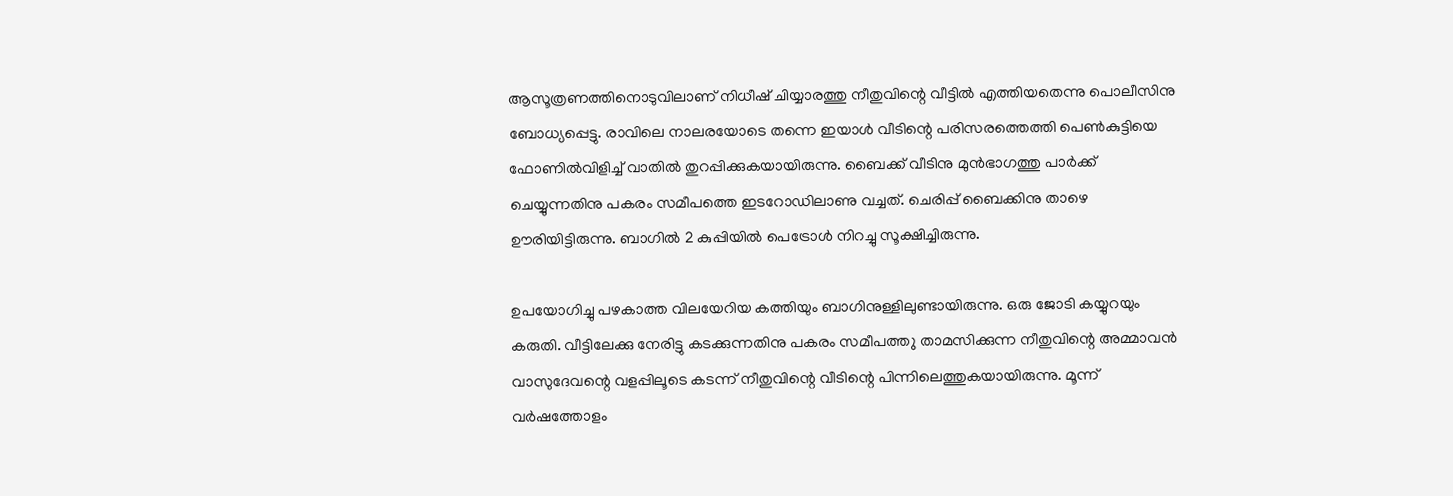ആസൂത്രണത്തിനൊടുവിലാണ് നിധീഷ് ചിയ്യാരത്തു നീതുവിന്റെ വീട്ടിൽ എത്തിയതെന്നു പൊലീസിനു ബോധ്യപ്പെട്ടു. രാവിലെ നാലരയോടെ തന്നെ ഇയാൾ വീടിന്റെ പരിസരത്തെത്തി പെൺകുട്ടിയെ ഫോണിൽവിളിച്ച് വാതിൽ തുറപ്പിക്കുകയായിരുന്നു. ബൈക്ക് വീടിനു മുൻഭാഗത്തു പാർക്ക് ചെയ്യുന്നതിനു പകരം സമീപത്തെ ഇടറോഡിലാണു വച്ചത്. ചെരിപ്പ് ബൈക്കിനു താഴെ ഊരിയിട്ടിരുന്നു. ബാഗിൽ 2 കുപ്പിയിൽ പെട്രോൾ നിറച്ചു സൂക്ഷിച്ചിരുന്നു.

ഉപയോഗിച്ചു പഴകാത്ത വിലയേറിയ കത്തിയും ബാഗിനുള്ളിലുണ്ടായിരുന്നു. ഒരു ജോടി കയ്യുറയും കരുതി. വീട്ടിലേക്കു നേരിട്ടു കടക്കുന്നതിനു പകരം സമീപത്ത‍ു താമസിക്കുന്ന നീതുവിന്റെ അമ്മാവൻ വാസുദേവന്റെ വളപ്പിലൂടെ കടന്ന് നീതുവിന്റെ വീടിന്റെ പിന്നിലെത്തുകയായിരുന്നു. മൂന്ന് വർഷത്തോളം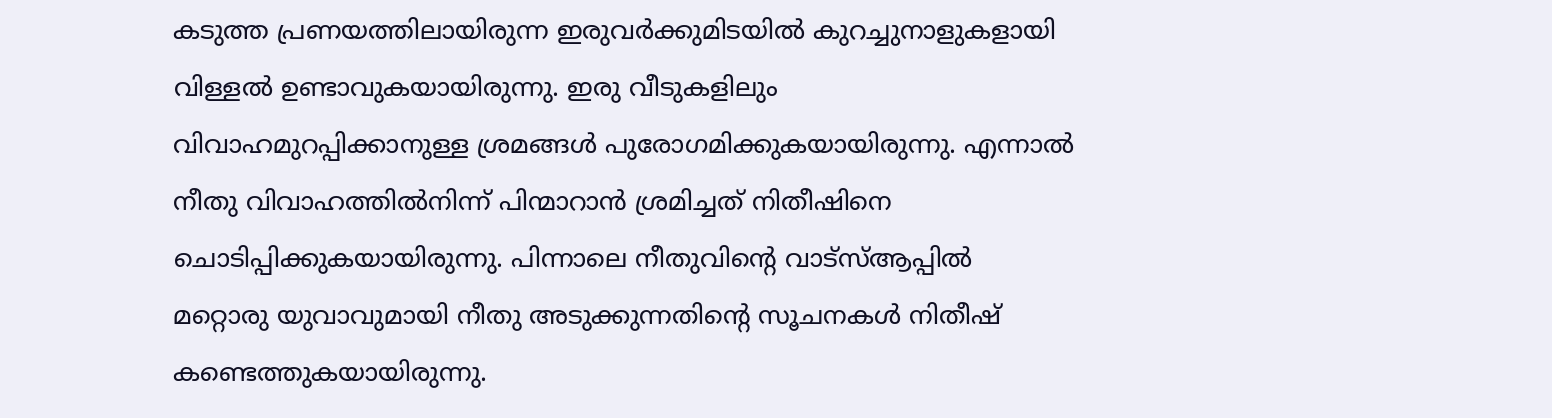കടുത്ത പ്രണയത്തിലായിരുന്ന ഇരുവർക്കുമിടയിൽ കുറച്ചുനാളുകളായി വിള്ളൽ ഉണ്ടാവുകയായിരുന്നു. ഇരു വീടുകളിലും വിവാഹമുറപ്പിക്കാനുള്ള ശ്രമങ്ങൾ പുരോഗമിക്കുകയായിരുന്നു. എന്നാൽ നീതു വിവാഹത്തിൽനിന്ന് പിന്മാറാൻ ശ്രമിച്ചത് നിതീഷിനെ ചൊടിപ്പിക്കുകയായിരുന്നു. പിന്നാലെ നീതുവിന്റെ വാട്സ്ആപ്പിൽ മറ്റൊരു യുവാവുമായി നീതു അടുക്കുന്നതിന്റെ സൂചനകൾ നിതീഷ് കണ്ടെത്തുകയായിരുന്നു.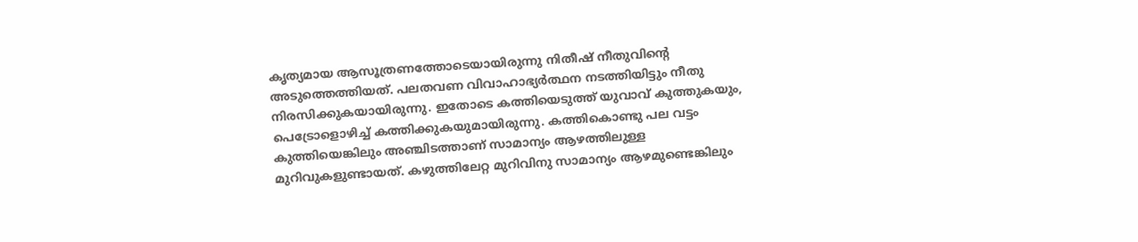കൃത്യമായ ആസൂത്രണത്തോടെയായിരുന്നു നിതീഷ് നീതുവിന്റെ അടുത്തെത്തിയത്. പലതവണ വിവാഹാഭ്യർത്ഥന നടത്തിയിട്ടും നീതു നിരസിക്കുകയായിരുന്നു. ഇതോടെ കത്തിയെടുത്ത് യുവാവ് കുത്തുകയും, പെട്രോളൊഴിച്ച് കത്തിക്കുകയുമായിരുന്നു. കത്തികൊണ്ടു പല വട്ടം കുത്തിയെങ്കിലും അഞ്ചിടത്താണ് സാമാന്യം ആഴത്തിലുള്ള മുറിവുകളുണ്ടായത്. കഴുത്തിലേറ്റ മുറിവിനു സാമാന്യം ആഴമുണ്ടെങ്കിലും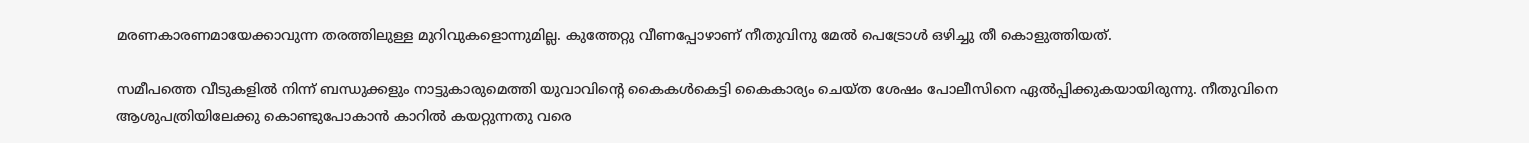മരണകാരണമായേക്കാവുന്ന തരത്തിലുള്ള മുറിവുകളൊന്നുമില്ല. കുത്തേറ്റു വീണപ്പോഴാണ് നീതുവ‍ിനു മേൽ പെട്രോൾ ഒഴിച്ചു തീ കൊളുത്തിയത്.

സമീപത്തെ വീടുകളിൽ നിന്ന് ബന്ധുക്കളും നാട്ടുകാരുമെത്തി യുവാവിന്റെ കൈകൾകെട്ടി കൈകാര്യം ചെയ്ത ശേഷം പോലീസിനെ ഏൽപ്പിക്കുകയായിരുന്നു. നീതുവിനെ ആശുപത്രിയിലേക്കു കൊണ്ടുപോകാൻ കാറിൽ കയറ്റുന്നതു വരെ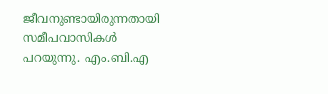ജീവനുണ്ടായിരുന്നതായി സമീപവാസികൾ പറയുന്നു. എം.ബി.എ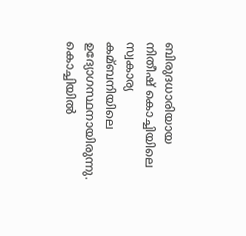ബിരുദധാരിയായ നിതീഷ് കൊച്ചിയിലെ സ്വകാര്യ കമ്ബനിയിലെ ഉദ്യോഗസ്ഥനായിരുന്നു. കൊച്ചിയിൽ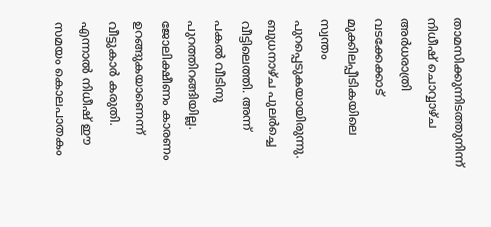താമസിക്കുന്നിടത്തുനിന്ന് നിധീഷ് ചൊവ്വാഴ്ച അർധരാത്രി വടക്കേക്കാട് മുക്കിലപ്പീടികയിലെ സ്വന്തം പുറപ്പെടുകയായിരുന്നു. ബുധനാഴ്ച പുലർച്ചെ വീട്ടിലെത്തി. അന്ന് പകൽ വീടിനു പുറത്തിറങ്ങിയില്ല. ജോലിക്ഷീണം കാരണം ഉറങ്ങുകയാണെന്ന് വീട്ടുകാർ കരുതി. എന്നാൽ നിധീഷ് ഈ സമയം കൊലപാതകം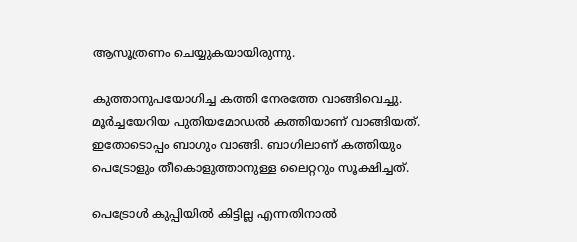ആസൂത്രണം ചെയ്യുകയായിരുന്നു.

കുത്താനുപയോഗിച്ച കത്തി നേരത്തേ വാങ്ങിവെച്ചു. മൂർച്ചയേറിയ പുതിയമോഡൽ കത്തിയാണ് വാങ്ങിയത്. ഇതോടൊപ്പം ബാഗും വാങ്ങി. ബാഗിലാണ് കത്തിയും പെട്രോളും തീകൊളുത്താനുള്ള ലൈറ്ററും സൂക്ഷിച്ചത്.

പെട്രോൾ കുപ്പിയിൽ കിട്ടില്ല എന്നതിനാൽ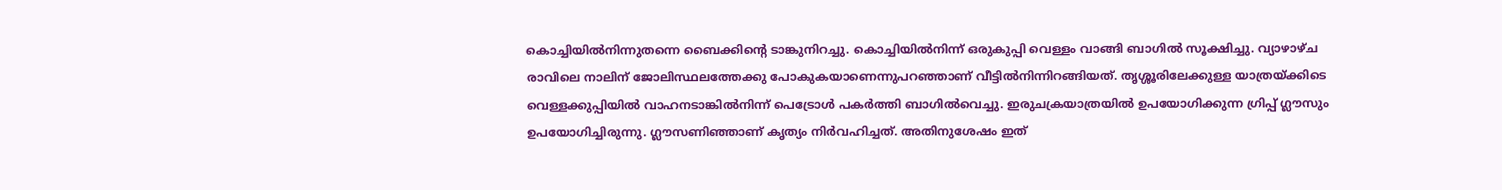കൊച്ചിയിൽനിന്നുതന്നെ ബൈക്കിന്റെ ടാങ്കുനിറച്ചു. കൊച്ചിയിൽനിന്ന് ഒരുകുപ്പി വെള്ളം വാങ്ങി ബാഗിൽ സൂക്ഷിച്ചു. വ്യാഴാഴ്ച രാവിലെ നാലിന് ജോലിസ്ഥലത്തേക്കു പോകുകയാണെന്നുപറഞ്ഞാണ് വീട്ടിൽനിന്നിറങ്ങിയത്. തൃശ്ശൂരിലേക്കുള്ള യാത്രയ്ക്കിടെ വെള്ളക്കുപ്പിയിൽ വാഹനടാങ്കിൽനിന്ന് പെട്രോൾ പകർത്തി ബാഗിൽവെച്ചു. ഇരുചക്രയാത്രയിൽ ഉപയോഗിക്കുന്ന ഗ്രിപ്പ് ഗ്ലൗസും ഉപയോഗിച്ചിരുന്നു. ഗ്ലൗസണിഞ്ഞാണ് കൃത്യം നിർവഹിച്ചത്. അതിനുശേഷം ഇത്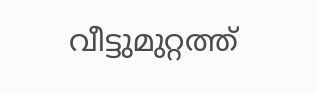വീട്ടുമുറ്റത്ത്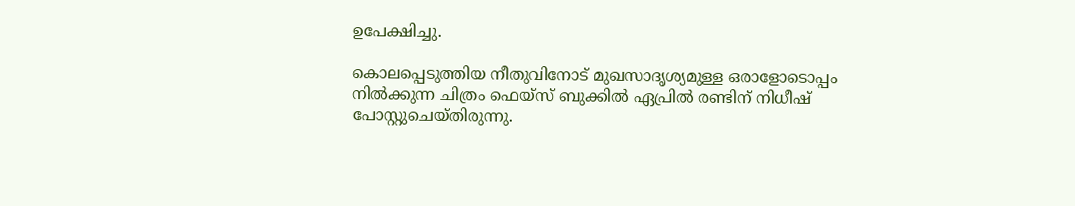ഉപേക്ഷിച്ചു.

കൊലപ്പെടുത്തിയ നീതുവിനോട് മുഖസാദൃശ്യമുള്ള ഒരാളോടൊപ്പം നിൽക്കുന്ന ചിത്രം ഫെയ്‌സ്‌ ബുക്കിൽ ഏപ്രിൽ രണ്ടിന് നിധീഷ് പോസ്റ്റുചെയ്തിരുന്നു.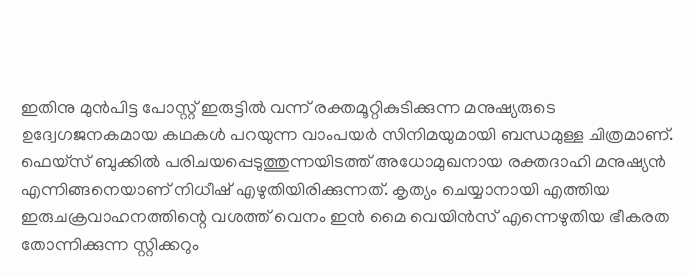ഇതിനു മുൻപിട്ട പോസ്റ്റ് ഇരുട്ടിൽ വന്ന്‌ രക്തമൂറ്റികുടിക്കുന്ന മനുഷ്യരുടെ ഉദ്വേഗജനകമായ കഥകൾ പറയുന്ന വാംപയർ സിനിമയുമായി ബന്ധമുള്ള ചിത്രമാണ്. ഫെയ്‌സ് ബുക്കിൽ പരിചയപ്പെടുത്തുന്നയിടത്ത് അധോമുഖനായ രക്തദാഹി മനുഷ്യൻ എന്നിങ്ങനെയാണ് നിധീഷ് എഴുതിയിരിക്കുന്നത്. കൃത്യം ചെയ്യാനായി എത്തിയ ഇരുചക്രവാഹനത്തിന്റെ വശത്ത് വെനം ഇൻ മൈ വെയിൻസ് എന്നെഴുതിയ ഭീകരത തോന്നിക്കുന്ന സ്റ്റിക്കറും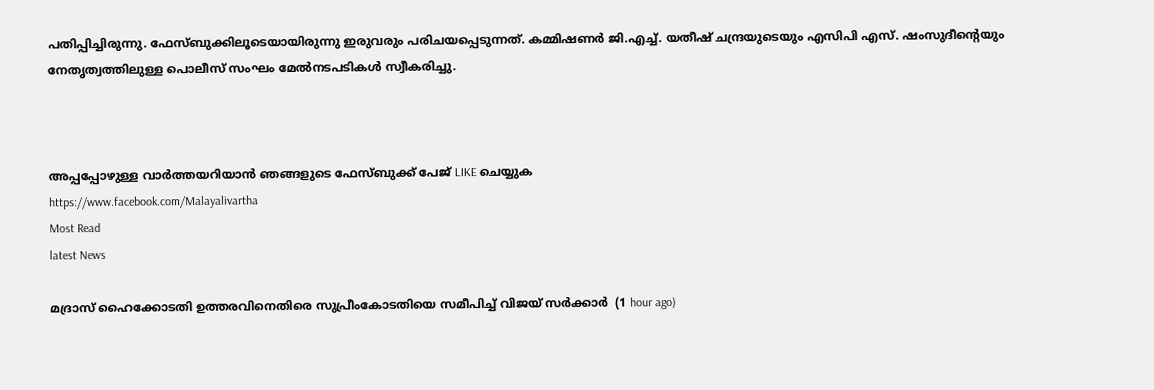പതിപ്പിച്ചിരുന്നു. ഫേസ്ബുക്കിലൂടെയായിരുന്നു ഇരുവരും പരിചയപ്പെടുന്നത്. കമ്മിഷണർ ജി.എച്ച്. യതീഷ് ചന്ദ്രയുടെയും എസിപി എസ്. ഷംസുദീന്റെയും നേതൃത്വത്തിലുള്ള പൊലീസ് സംഘം മേൽനടപടികൾ സ്വീകരിച്ചു.



അപ്പപ്പോഴുള്ള വാര്‍ത്തയറിയാന്‍ ഞങ്ങളുടെ ഫേസ്‌ബുക്ക്‌ പേജ് LIKE ചെയ്യുക
https://www.facebook.com/Malayalivartha
Most Read
latest News

മദ്രാസ് ഹൈക്കോടതി ഉത്തരവിനെതിരെ സുപ്രീംകോടതിയെ സമീപിച്ച് വിജയ് സര്‍ക്കാര്‍  (1 hour ago)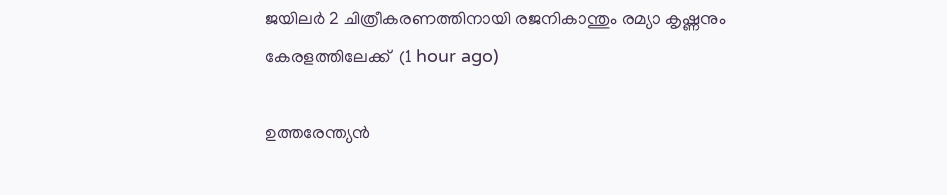ജയിലര്‍ 2 ചിത്രീകരണത്തിനായി രജനികാന്തും രമ്യാ കൃഷ്ണനും കേരളത്തിലേക്ക്  (1 hour ago)

ഉത്തരേന്ത്യൻ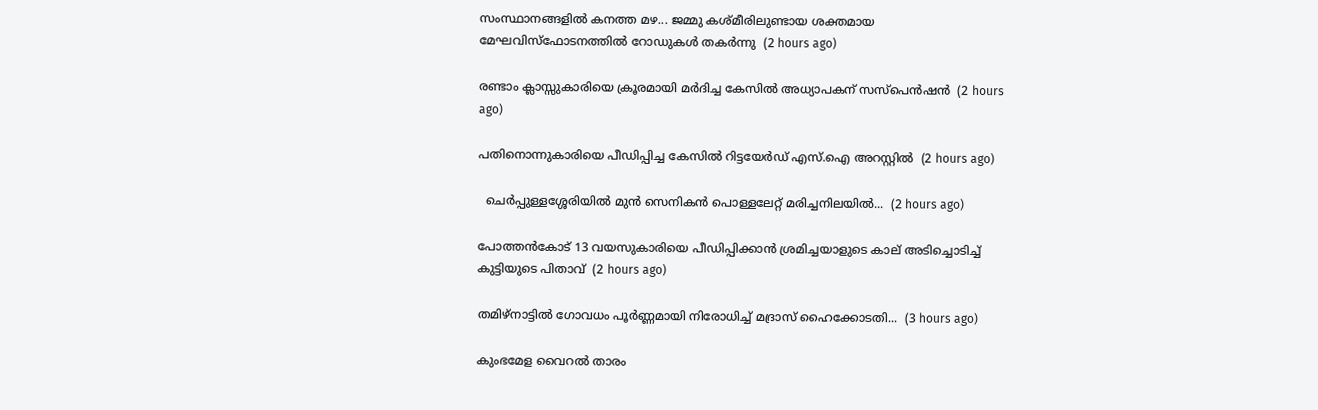സംസ്ഥാനങ്ങളിൽ കനത്ത മഴ... ജമ്മു കശ്മീരിലുണ്ടായ ശക്തമായ മേഘവിസ്ഫോടനത്തിൽ റോഡുകൾ തകർന്നു  (2 hours ago)

രണ്ടാം ക്ലാസ്സുകാരിയെ ക്രൂരമായി മര്‍ദിച്ച കേസില്‍ അധ്യാപകന് സസ്‌പെന്‍ഷന്‍  (2 hours ago)

പതിനൊന്നുകാരിയെ പീഡിപ്പിച്ച കേസില്‍ റിട്ടയേര്‍ഡ് എസ്.ഐ അറസ്റ്റില്‍  (2 hours ago)

  ചെർപ്പുള്ളശ്ശേരിയിൽ മുൻ സെനികൻ പൊള്ളലേറ്റ് മരിച്ചനിലയിൽ...  (2 hours ago)

പോത്തന്‍കോട് 13 വയസുകാരിയെ പീഡിപ്പിക്കാന്‍ ശ്രമിച്ചയാളുടെ കാല് അടിച്ചൊടിച്ച് കുട്ടിയുടെ പിതാവ്  (2 hours ago)

തമിഴ്‌നാട്ടില്‍ ഗോവധം പൂര്‍ണ്ണമായി നിരോധിച്ച് മദ്രാസ് ഹൈക്കോടതി...  (3 hours ago)

കുംഭമേള വൈറല്‍ താരം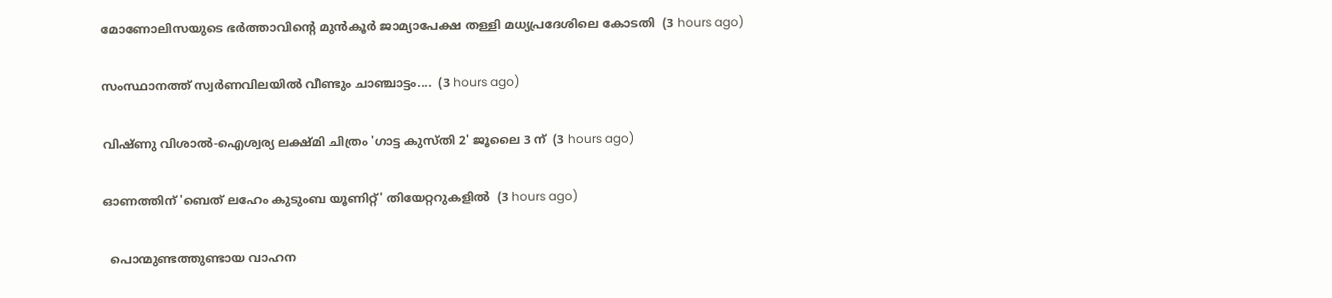മോണോലിസയുടെ ഭര്‍ത്താവിന്റെ മുന്‍കൂര്‍ ജാമ്യാപേക്ഷ തള്ളി മധ്യപ്രദേശിലെ കോടതി  (3 hours ago)

സംസ്ഥാനത്ത് സ്വർണവിലയിൽ വീണ്ടും ചാഞ്ചാട്ടം....  (3 hours ago)

വിഷ്ണു വിശാല്‍-ഐശ്വര്യ ലക്ഷ്മി ചിത്രം 'ഗാട്ട കുസ്തി 2' ജൂലൈ 3 ന്  (3 hours ago)

ഓണത്തിന് 'ബെത് ലഹേം കുടുംബ യൂണിറ്റ്' തിയേറ്ററുകളില്‍  (3 hours ago)

  പൊന്മുണ്ടത്തുണ്ടായ വാഹന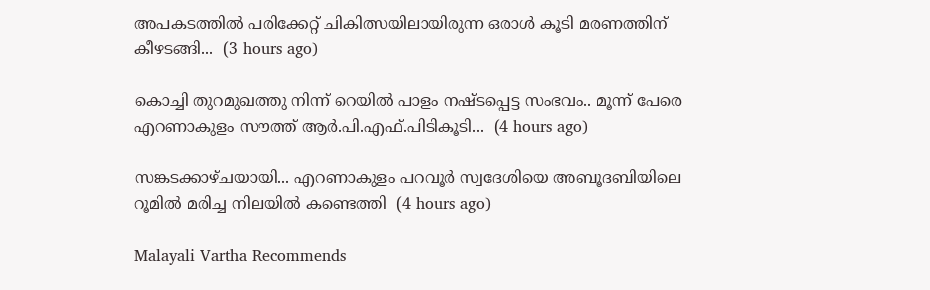അപകടത്തിൽ പരിക്കേറ്റ് ചികിത്സയിലായിരുന്ന ഒരാൾ കൂടി മരണത്തിന് കീഴടങ്ങി...  (3 hours ago)

കൊച്ചി തുറമുഖത്തു നിന്ന് റെയിൽ പാളം നഷ്ടപ്പെട്ട സംഭവം.. മൂന്ന് പേരെ എറണാകുളം സൗത്ത് ആർ.പി.എഫ്.പിടികൂടി...  (4 hours ago)

സങ്കടക്കാഴ്ചയായി... എറണാകുളം പറവൂർ സ്വദേശിയെ അബൂദബിയിലെ റൂമിൽ മരിച്ച നിലയിൽ കണ്ടെത്തി  (4 hours ago)

Malayali Vartha Recommends